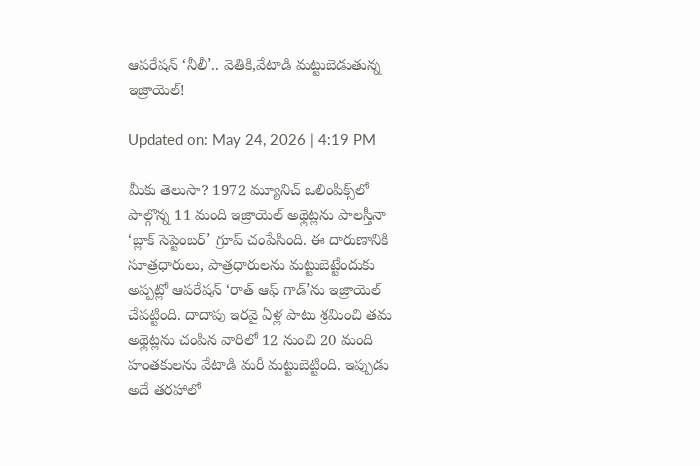ఆపరేషన్ ‘నీలీ’.. వెతికి,వేటాడి మట్టుబెడుతున్న ఇజ్రాయెల్!

Updated on: May 24, 2026 | 4:19 PM

మీకు తెలుసా? 1972 మ్యూనిచ్‌ ఒలింపిక్స్‌లో పాల్గొన్న 11 మంది ఇజ్రాయెల్‌ అథ్లెట్లను పాలస్తీనా ‘బ్లాక్‌ సెప్టెంబర్‌’ గ్రూప్‌ చంపేసింది. ఈ దారుణానికి సూత్రధారులు, పాత్రధారులను మట్టుబెట్టేందుకు అప్పట్లో ఆపరేషన్‌ ‘రాత్‌ ఆఫ్‌ గాడ్‌’ను ఇజ్రాయెల్‌ చేపట్టింది. దాదాపు ఇరవై ఏళ్ల పాటు శ్రమించి తమ అథ్లెట్లను చంపిన వారిలో 12 నుంచి 20 మంది హంతకులను వేటాడి మరీ మట్టుబెట్టింది. ఇప్పుడు అదే తరహాలో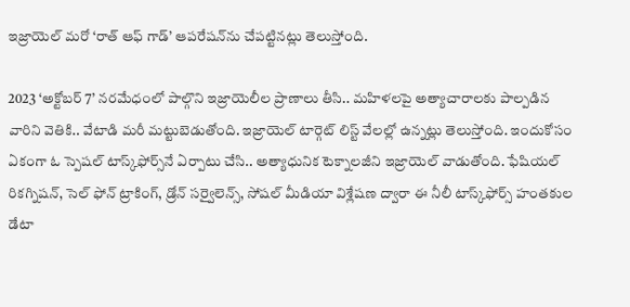ఇజ్రాయెల్‌ మరో ‘రాత్‌ ఆఫ్‌ గాడ్‌’ ఆపరేషన్‌ను చేపట్టినట్లు తెలుస్తోంది.

2023 ‘అక్టోబర్‌ 7’ నరమేధంలో పాల్గొని ఇజ్రాయెలీల ప్రాణాలు తీసి.. మహిళలపై అత్యాచారాలకు పాల్పడిన వారిని వెతికి.. వేటాడి మరీ మట్టుబెడుతోంది. ఇజ్రాయెల్‌ టార్గెట్‌ లిస్ట్‌ వేలల్లో ఉన్నట్లు తెలుస్తోంది. ఇందుకోసం ఏకంగా ఓ స్పెషల్‌ టాస్క్‌ఫోర్స్‌నే ఏర్పాటు చేసి.. అత్యాధునిక టెక్నాలజీని ఇజ్రాయెల్‌ వాడుతోంది. ఫేషియల్ రికగ్నిషన్, సెల్ ఫోన్ ట్రాకింగ్, డ్రోన్ సర్వైలెన్స్, సోషల్ మీడియా విశ్లేషణ ద్వారా ఈ నీలీ టాస్క్‌ఫోర్స్‌ హంతకుల డేటా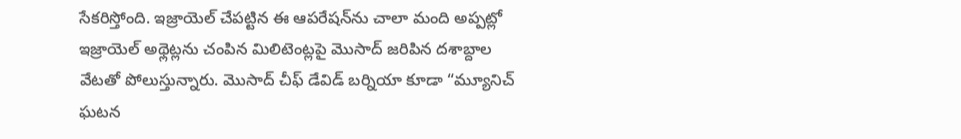సేకరిస్తోంది. ఇజ్రాయెల్‌ చేపట్టిన ఈ ఆపరేషన్‌ను చాలా మంది అప్పట్లో ఇజ్రాయెల్ అథ్లెట్లను చంపిన మిలిటెంట్లపై మొసాద్ జరిపిన దశాబ్దాల వేటతో పోలుస్తున్నారు. మొసాద్ చీఫ్ డేవిడ్ బర్నియా కూడా “మ్యూనిచ్ ఘటన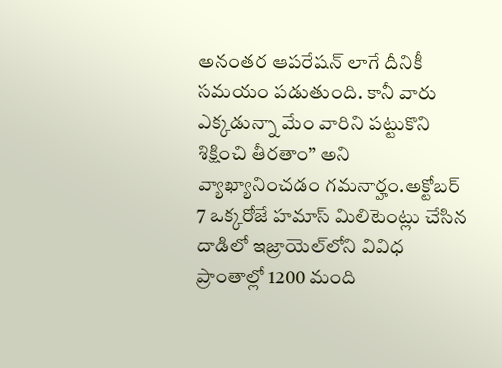అనంతర ఆపరేషన్ లాగే దీనికీ సమయం పడుతుంది. కానీ వారు ఎక్కడున్నా మేం వారిని పట్టుకొని శిక్షించి తీరతాం” అని వ్యాఖ్యానించడం గమనార్హం.అక్టోబర్‌ 7 ఒక్కరోజే హమాస్‌ మిలిటెంట్లు చేసిన దాడిలో ఇజ్రాయెల్‌లోని వివిధ ప్రాంతాల్లో 1200 మంది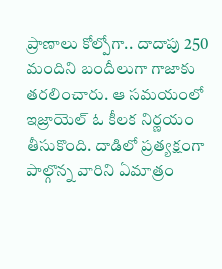ప్రాణాలు కోల్పోగా.. దాదాపు 250 మందిని బందీలుగా గాజాకు తరలించారు. ఆ సమయంలో ఇజ్రాయెల్‌ ఓ కీలక నిర్ణయం తీసుకొంది. దాడిలో ప్రత్యక్షంగా పాల్గొన్న వారిని ఏమాత్రం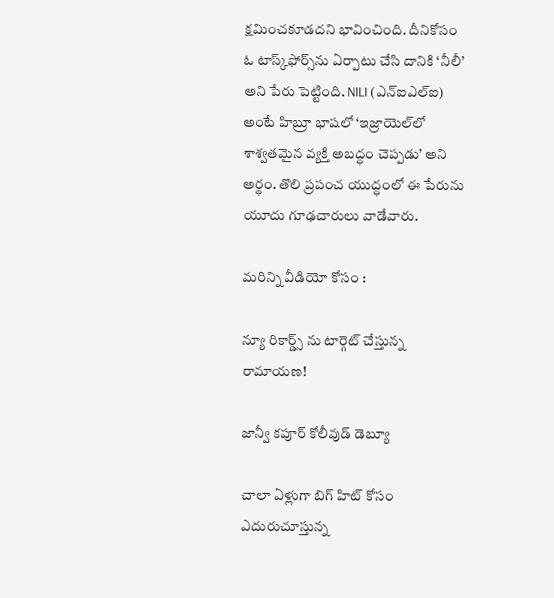క్షమించకూడదని భావించింది. దీనికోసం ఓ టాస్క్‌ఫోర్స్‌ను ఏర్పాటు చేసి దానికి ‘నీలీ’ అని పేరు పెట్టింది. NILI (ఎన్‌ఐఎల్‌ఐ) అంటే హిబ్రూ భాషలో ‘ఇజ్రాయెల్‌లో శాశ్వతమైన వ్యక్తి అబద్ధం చెప్పడు’ అని అర్థం. తొలి ప్రపంచ యుద్ధంలో ఈ పేరును యూదు గూఢచారులు వాడేవారు.

మరిన్ని వీడియో కోసం :

న్యూ రికార్డ్స్ ను టార్గెట్ చేస్తున్న రామాయణ!

జాన్వీ కపూర్ కోలీవుడ్ డెబ్యూ

చాలా ఏళ్లుగా బిగ్ హిట్ కోసం ఎదురుచూస్తున్న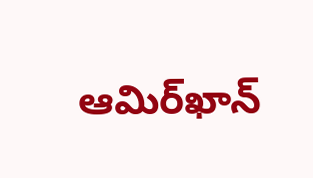ఆమిర్‌ఖాన్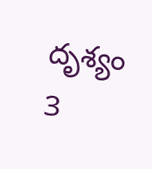దృశ్యం 3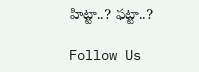హిట్టా..? ఫట్టా..?

Follow Us